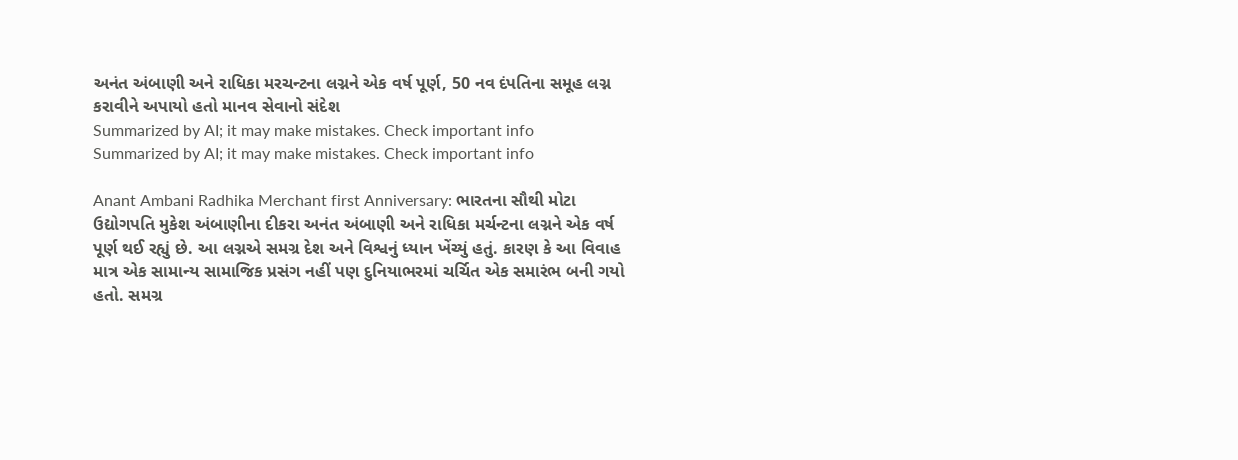અનંત અંબાણી અને રાધિકા મરચન્ટના લગ્નને એક વર્ષ પૂર્ણ, 50 નવ દંપતિના સમૂહ લગ્ન કરાવીને અપાયો હતો માનવ સેવાનો સંદેશ
Summarized by AI; it may make mistakes. Check important info
Summarized by AI; it may make mistakes. Check important info

Anant Ambani Radhika Merchant first Anniversary: ભારતના સૌથી મોટા ઉદ્યોગપતિ મુકેશ અંબાણીના દીકરા અનંત અંબાણી અને રાધિકા મર્ચન્ટના લગ્નને એક વર્ષ પૂર્ણ થઈ રહ્યું છે. આ લગ્નએ સમગ્ર દેશ અને વિશ્વનું ધ્યાન ખેંચ્યું હતું. કારણ કે આ વિવાહ માત્ર એક સામાન્ય સામાજિક પ્રસંગ નહીં પણ દુનિયાભરમાં ચર્ચિત એક સમારંભ બની ગયો હતો. સમગ્ર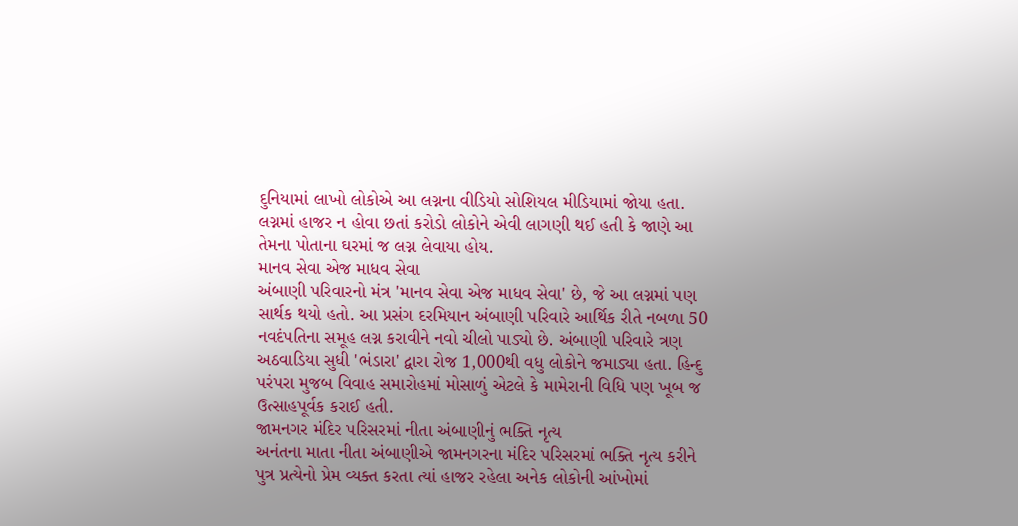દુનિયામાં લાખો લોકોએ આ લગ્નના વીડિયો સોશિયલ મીડિયામાં જોયા હતા. લગ્નમાં હાજર ન હોવા છતાં કરોડો લોકોને એવી લાગણી થઈ હતી કે જાણે આ તેમના પોતાના ઘરમાં જ લગ્ન લેવાયા હોય.
માનવ સેવા એજ માધવ સેવા
અંબાણી પરિવારનો મંત્ર 'માનવ સેવા એજ માધવ સેવા' છે, જે આ લગ્નમાં પણ સાર્થક થયો હતો. આ પ્રસંગ દરમિયાન અંબાણી પરિવારે આર્થિક રીતે નબળા 50 નવદંપતિના સમૂહ લગ્ન કરાવીને નવો ચીલો પાડ્યો છે. અંબાણી પરિવારે ત્રણ અઠવાડિયા સુધી 'ભંડારા' દ્વારા રોજ 1,000થી વધુ લોકોને જમાડ્યા હતા. હિન્દુ પરંપરા મુજબ વિવાહ સમારોહમાં મોસાળું એટલે કે મામેરાની વિધિ પણ ખૂબ જ ઉત્સાહપૂર્વક કરાઈ હતી.
જામનગર મંદિર પરિસરમાં નીતા અંબાણીનું ભક્તિ નૃત્ય
અનંતના માતા નીતા અંબાણીએ જામનગરના મંદિર પરિસરમાં ભક્તિ નૃત્ય કરીને પુત્ર પ્રત્યેનો પ્રેમ વ્યક્ત કરતા ત્યાં હાજર રહેલા અનેક લોકોની આંખોમાં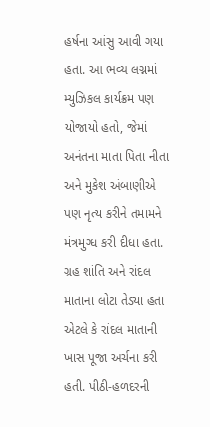હર્ષના આંસુ આવી ગયા હતા. આ ભવ્ય લગ્નમાં મ્યુઝિકલ કાર્યક્રમ પણ યોજાયો હતો, જેમાં અનંતના માતા પિતા નીતા અને મુકેશ અંબાણીએ પણ નૃત્ય કરીને તમામને મંત્રમુગ્ધ કરી દીધા હતા. ગ્રહ શાંતિ અને રાંદલ માતાના લોટા તેડ્યા હતા એટલે કે રાંદલ માતાની ખાસ પૂજા અર્ચના કરી હતી. પીઠી-હળદરની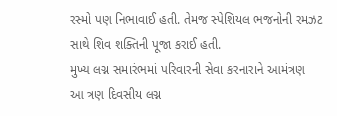રસ્મો પણ નિભાવાઈ હતી. તેમજ સ્પેશિયલ ભજનોની રમઝટ સાથે શિવ શક્તિની પૂજા કરાઈ હતી.
મુખ્ય લગ્ન સમારંભમાં પરિવારની સેવા કરનારાને આમંત્રણ
આ ત્રણ દિવસીય લગ્ન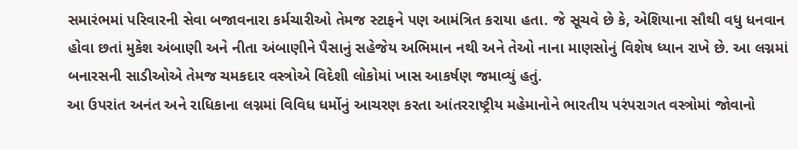સમારંભમાં પરિવારની સેવા બજાવનારા કર્મચારીઓ તેમજ સ્ટાફને પણ આમંત્રિત કરાયા હતા. જે સૂચવે છે કે, એશિયાના સૌથી વધુ ધનવાન હોવા છતાં મુકેશ અંબાણી અને નીતા અંબાણીને પૈસાનું સહેજેય અભિમાન નથી અને તેઓ નાના માણસોનું વિશેષ ધ્યાન રાખે છે. આ લગ્નમાં બનારસની સાડીઓએ તેમજ ચમકદાર વસ્ત્રોએ વિદેશી લોકોમાં ખાસ આકર્ષણ જમાવ્યું હતું.
આ ઉપરાંત અનંત અને રાધિકાના લગ્નમાં વિવિધ ધર્મોનું આચરણ કરતા આંતરરાષ્ટ્રીય મહેમાનોને ભારતીય પરંપરાગત વસ્ત્રોમાં જોવાનો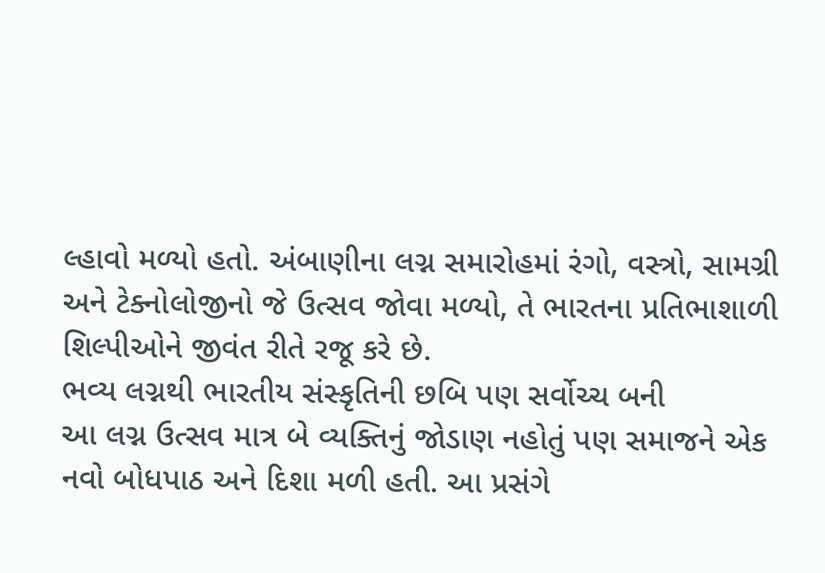લ્હાવો મળ્યો હતો. અંબાણીના લગ્ન સમારોહમાં રંગો, વસ્ત્રો, સામગ્રી અને ટેક્નોલોજીનો જે ઉત્સવ જોવા મળ્યો, તે ભારતના પ્રતિભાશાળી શિલ્પીઓને જીવંત રીતે રજૂ કરે છે.
ભવ્ય લગ્નથી ભારતીય સંસ્કૃતિની છબિ પણ સર્વોચ્ચ બની
આ લગ્ન ઉત્સવ માત્ર બે વ્યક્તિનું જોડાણ નહોતું પણ સમાજને એક નવો બોધપાઠ અને દિશા મળી હતી. આ પ્રસંગે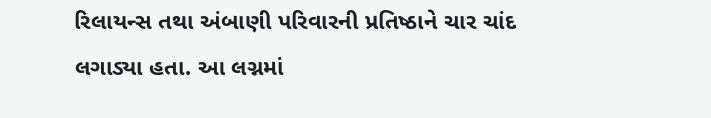રિલાયન્સ તથા અંબાણી પરિવારની પ્રતિષ્ઠાને ચાર ચાંદ લગાડ્યા હતા. આ લગ્નમાં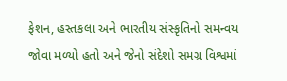ફેશન, હસ્તકલા અને ભારતીય સંસ્કૃતિનો સમન્વય જોવા મળ્યો હતો અને જેનો સંદેશો સમગ્ર વિશ્વમાં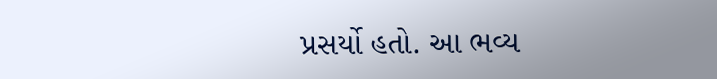પ્રસર્યો હતો. આ ભવ્ય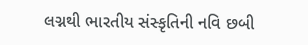લગ્નથી ભારતીય સંસ્કૃતિની નવિ છબી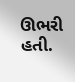ઊભરી હતી.